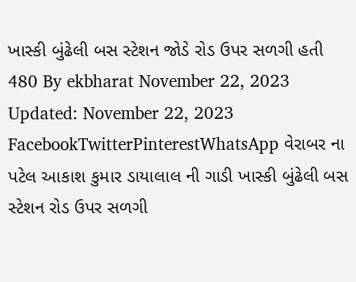ખાસ્કી બુંઢેલી બસ સ્ટેશન જોડે રોડ ઉપર સળગી હતી 480 By ekbharat November 22, 2023 Updated: November 22, 2023 FacebookTwitterPinterestWhatsApp વેરાબર ના પટેલ આકાશ કુમાર ડાયાલાલ ની ગાડી ખાસ્કી બુંઢેલી બસ સ્ટેશન રોડ ઉપર સળગી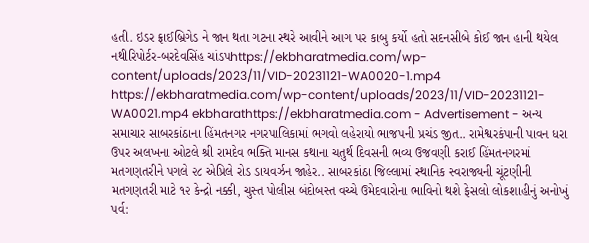હતી. ઇડર ફ્રાઈબ્રિગેડ ને જાન થતા ગટના સ્થરે આવીને આગ પર કાબુ કર્યો હતો સદનસીબે કોઈ જાન હાની થયેલ નથીરિપોર્ટર-બરદેવસિંહ ચાંડપhttps://ekbharatmedia.com/wp-content/uploads/2023/11/VID-20231121-WA0020-1.mp4 https://ekbharatmedia.com/wp-content/uploads/2023/11/VID-20231121-WA0021.mp4 ekbharathttps://ekbharatmedia.com - Advertisement - અન્ય સમાચાર સાબરકાંઠાના હિંમતનગર નગરપાલિકામાં ભગવો લહેરાયો ભાજપની પ્રચંડ જીત.. રામેશ્વરકંપાની પાવન ધરા ઉપર અલખના ઓટલે શ્રી રામદેવ ભક્તિ માનસ કથાના ચતુર્થ દિવસની ભવ્ય ઉજવણી કરાઈ હિંમતનગરમાં મતગણતરીને પગલે ૨૮ એપ્રિલે રોડ ડાયવર્ઝન જાહેર.. સાબરકાંઠા જિલ્લામાં સ્થાનિક સ્વરાજ્યની ચૂંટણીની મતગણતરી માટે ૧૨ કેન્દ્રો નક્કી, ચુસ્ત પોલીસ બંદોબસ્ત વચ્ચે ઉમેદવારોના ભાવિનો થશે ફેસલો લોકશાહીનું અનોખું પર્વ: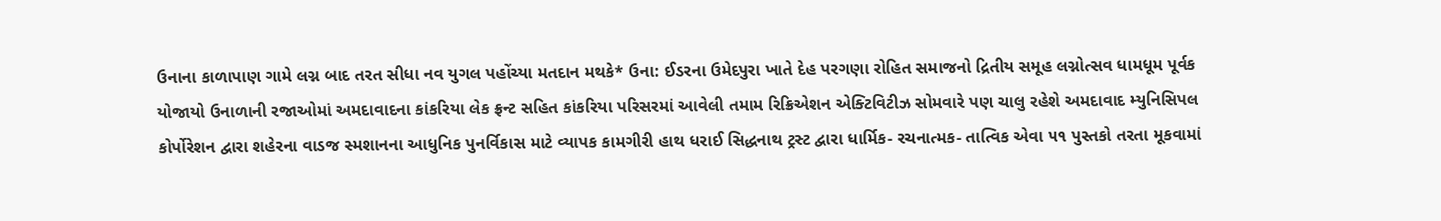ઉનાના કાળાપાણ ગામે લગ્ન બાદ તરત સીધા નવ યુગલ પહોંચ્યા મતદાન મથકે* ઉના: ઈડરના ઉમેદપુરા ખાતે દેહ પરગણા રોહિત સમાજનો દ્રિતીય સમૂહ લગ્નોત્સવ ધામધૂમ પૂર્વક યોજાયો ઉનાળાની રજાઓમાં અમદાવાદના કાંકરિયા લેક ફ્રન્ટ સહિત કાંકરિયા પરિસરમાં આવેલી તમામ રિક્રિએશન એક્ટિવિટીઝ સોમવારે પણ ચાલુ રહેશે અમદાવાદ મ્યુનિસિપલ કોર્પોરેશન દ્વારા શહેરના વાડજ સ્મશાનના આધુનિક પુનર્વિકાસ માટે વ્યાપક કામગીરી હાથ ધરાઈ સિદ્ધનાથ ટ્રસ્ટ દ્વારા ધાર્મિક- રચનાત્મક- તાત્વિક એવા ૫૧ પુસ્તકો તરતા મૂકવામાં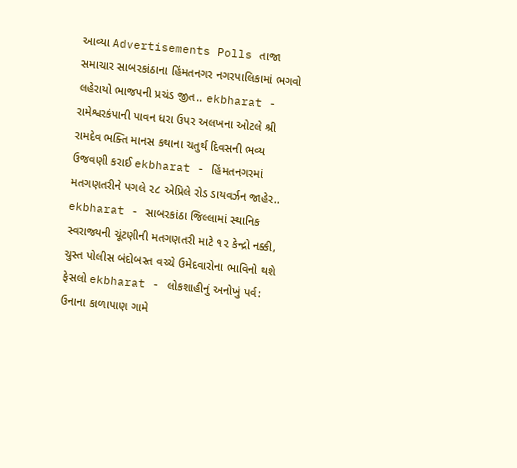આવ્યા Advertisements Polls તાજા સમાચાર સાબરકાંઠાના હિંમતનગર નગરપાલિકામાં ભગવો લહેરાયો ભાજપની પ્રચંડ જીત.. ekbharat - રામેશ્વરકંપાની પાવન ધરા ઉપર અલખના ઓટલે શ્રી રામદેવ ભક્તિ માનસ કથાના ચતુર્થ દિવસની ભવ્ય ઉજવણી કરાઈ ekbharat - હિંમતનગરમાં મતગણતરીને પગલે ૨૮ એપ્રિલે રોડ ડાયવર્ઝન જાહેર.. ekbharat - સાબરકાંઠા જિલ્લામાં સ્થાનિક સ્વરાજ્યની ચૂંટણીની મતગણતરી માટે ૧૨ કેન્દ્રો નક્કી, ચુસ્ત પોલીસ બંદોબસ્ત વચ્ચે ઉમેદવારોના ભાવિનો થશે ફેસલો ekbharat - લોકશાહીનું અનોખું પર્વ: ઉનાના કાળાપાણ ગામે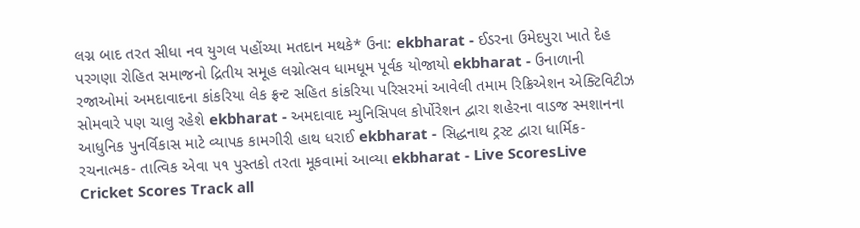લગ્ન બાદ તરત સીધા નવ યુગલ પહોંચ્યા મતદાન મથકે* ઉના: ekbharat - ઈડરના ઉમેદપુરા ખાતે દેહ પરગણા રોહિત સમાજનો દ્રિતીય સમૂહ લગ્નોત્સવ ધામધૂમ પૂર્વક યોજાયો ekbharat - ઉનાળાની રજાઓમાં અમદાવાદના કાંકરિયા લેક ફ્રન્ટ સહિત કાંકરિયા પરિસરમાં આવેલી તમામ રિક્રિએશન એક્ટિવિટીઝ સોમવારે પણ ચાલુ રહેશે ekbharat - અમદાવાદ મ્યુનિસિપલ કોર્પોરેશન દ્વારા શહેરના વાડજ સ્મશાનના આધુનિક પુનર્વિકાસ માટે વ્યાપક કામગીરી હાથ ધરાઈ ekbharat - સિદ્ધનાથ ટ્રસ્ટ દ્વારા ધાર્મિક- રચનાત્મક- તાત્વિક એવા ૫૧ પુસ્તકો તરતા મૂકવામાં આવ્યા ekbharat - Live ScoresLive Cricket Scores Track all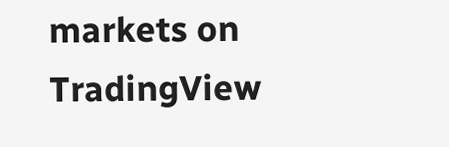markets on TradingView